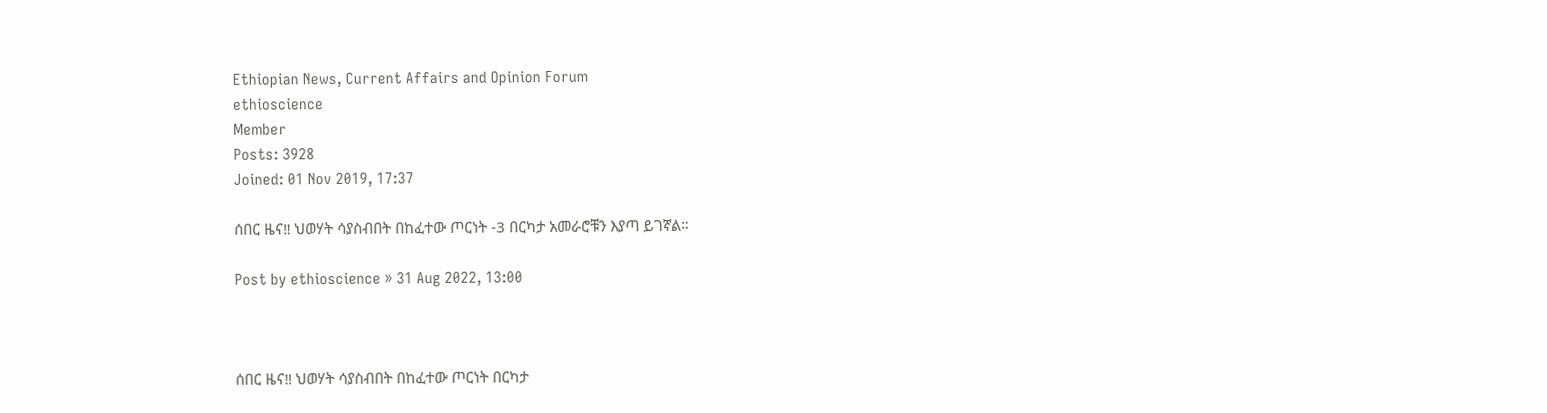Ethiopian News, Current Affairs and Opinion Forum
ethioscience
Member
Posts: 3928
Joined: 01 Nov 2019, 17:37

ሰበር ዜና‼ ህወሃት ሳያስብበት በከፈተው ጦርነት -3 በርካታ አመራሮቹን እያጣ ይገኛል።

Post by ethioscience » 31 Aug 2022, 13:00



ሰበር ዜና‼ ህወሃት ሳያስብበት በከፈተው ጦርነት በርካታ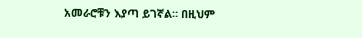አመራሮቹን እያጣ ይገኛል። በዚህም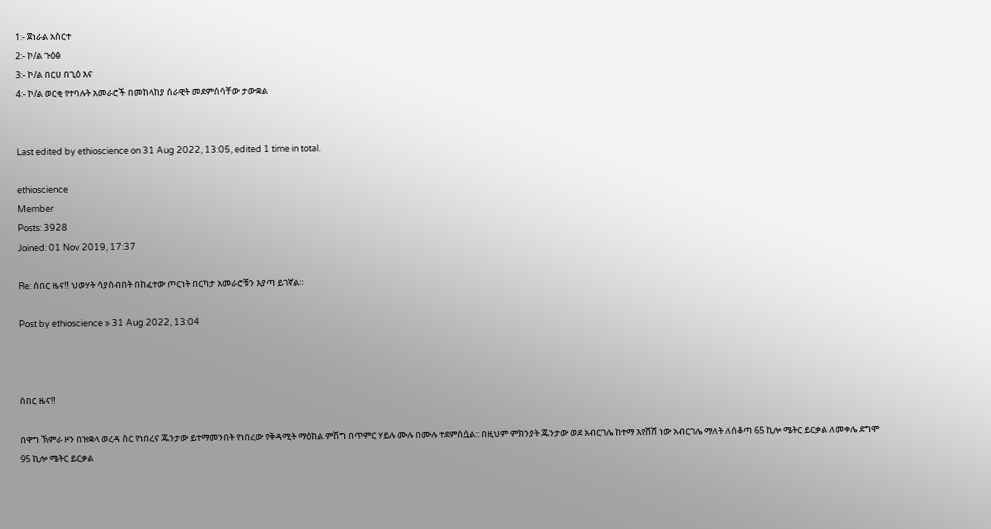1:- ጀነራል አስርተ
2:- ኮ/ል ጉዕፅ
3:- ኮ/ል በርሀ በጊዕ እና
4:- ኮ/ል ወርቂ የተባሉት አመራሮች በመከላከያ ሰራዊት መደምሰሳቸው ታውቋል


Last edited by ethioscience on 31 Aug 2022, 13:05, edited 1 time in total.

ethioscience
Member
Posts: 3928
Joined: 01 Nov 2019, 17:37

Re: ሰበር ዜና‼ ህወሃት ሳያስብበት በከፈተው ጦርነት በርካታ አመራሮቹን እያጣ ይገኛል።

Post by ethioscience » 31 Aug 2022, 13:04



ሰበር ዜና‼

በዋግ ኽምራ ዞን በዝቋላ ወረዳ ስር የነበረና ጁንታው ይተማመንበት የነበረው የቅዳሚት ማዕከል ምሽግ በጥምር ሃይሉ ሙሉ በሙሉ ተደምስሷል:: በዚህም ምክንያት ጁንታው ወደ አብርገሌ ከተማ እየሸሸ ነው አብርገሌ ማለት ለሰቆጣ 65 ኪሎ ሜትር ይርቃል ለመቀሌ ደግሞ 95 ኪሎ ሜትር ይርቃል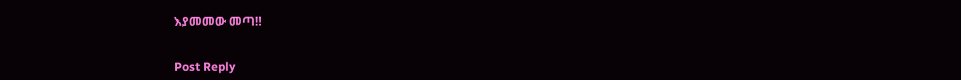እያመመው መጣ‼


Post Reply